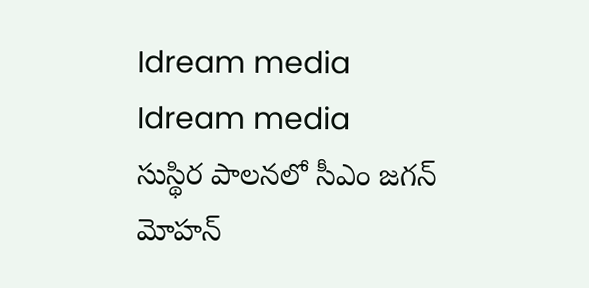Idream media
Idream media
సుస్థిర పాలనలో సీఎం జగన్ మోహన్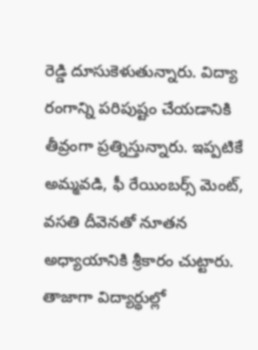రెడ్డి దూసుకెళుతున్నారు. విద్యా రంగాన్ని పరిపుష్టం చేయడానికి తీవ్రంగా ప్రత్నిస్తున్నారు. ఇప్పటికే అమ్మవడి, ఫీ రేయింబర్స్ మెంట్, వసతి దీవెనతో నూతన అధ్యాయానికి శ్రీకారం చుట్టారు. తాజాగా విద్యార్థుల్లో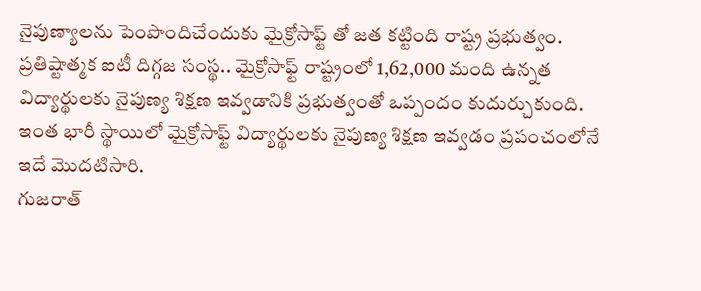నైపుణ్యాలను పెంపొందిచేందుకు మైక్రోసాఫ్ట్ తో జత కట్టింది రాష్ట్ర ప్రభుత్వం.
ప్రతిష్టాత్మక ఐటీ దిగ్గజ సంస్థ.. మైక్రోసాఫ్ట్ రాష్ట్రంలో 1,62,000 మంది ఉన్నత విద్యార్థులకు నైపుణ్య శిక్షణ ఇవ్వడానికి ప్రభుత్వంతో ఒప్పందం కుదుర్చుకుంది. ఇంత భారీ స్థాయిలో మైక్రోసాఫ్ట్ విద్యార్థులకు నైపుణ్య శిక్షణ ఇవ్వడం ప్రపంచంలోనే ఇదే మొదటిసారి.
గుజరాత్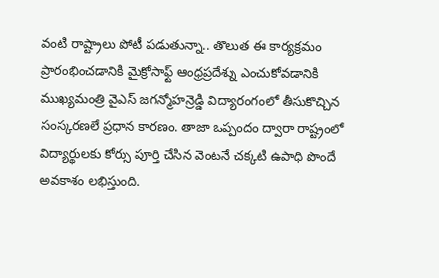వంటి రాష్ట్రాలు పోటీ పడుతున్నా.. తొలుత ఈ కార్యక్రమం ప్రారంభించడానికి మైక్రోసాఫ్ట్ ఆంధ్రప్రదేశ్ను ఎంచుకోవడానికి ముఖ్యమంత్రి వైఎస్ జగన్మోహన్రెడ్డి విద్యారంగంలో తీసుకొచ్చిన సంస్కరణలే ప్రధాన కారణం. తాజా ఒప్పందం ద్వారా రాష్ట్రంలో విద్యార్థులకు కోర్సు పూర్తి చేసిన వెంటనే చక్కటి ఉపాధి పొందే అవకాశం లభిస్తుంది.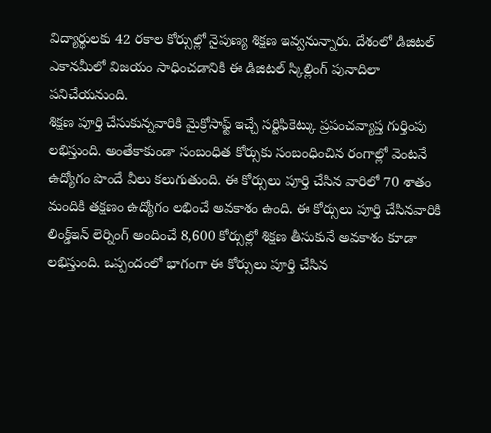విద్యార్థులకు 42 రకాల కోర్సుల్లో నైపుణ్య శిక్షణ ఇవ్వనున్నారు. దేశంలో డిజిటల్ ఎకానమీలో విజయం సాధించడానికి ఈ డిజిటల్ స్కిల్లింగ్ పునాదిలా పనిచేయనుంది.
శిక్షణ పూర్తి చేసుకున్నవారికి మైక్రోసాఫ్ట్ ఇచ్చే సర్టిఫికెట్కు ప్రపంచవ్యాప్త గుర్తింపు లభిస్తుంది. అంతేకాకుండా సంబంధిత కోర్సుకు సంబంధించిన రంగాల్లో వెంటనే ఉద్యోగం పొందే వీలు కలుగుతుంది. ఈ కోర్సులు పూర్తి చేసిన వారిలో 70 శాతం మందికి తక్షణం ఉద్యోగం లభించే అవకాశం ఉంది. ఈ కోర్సులు పూర్తి చేసినవారికి లింక్డ్ఇన్ లెర్నింగ్ అందించే 8,600 కోర్సుల్లో శిక్షణ తీసుకునే అవకాశం కూడా లభిస్తుంది. ఒప్పందంలో భాగంగా ఈ కోర్సులు పూర్తి చేసిన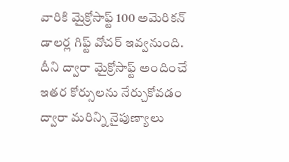వారికి మైక్రోసాఫ్ట్ 100 అమెరికన్ డాలర్ల గిఫ్ట్ వోచర్ ఇవ్వనుంది. దీని ద్వారా మైక్రోసాఫ్ట్ అందించే ఇతర కోర్సులను నేర్చుకోవడం ద్వారా మరిన్ని నైపుణ్యాలు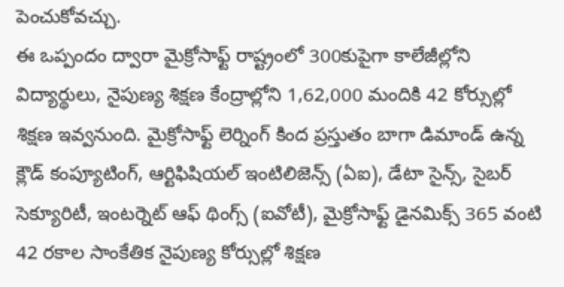పెంచుకోవచ్చు.
ఈ ఒప్పందం ద్వారా మైక్రోసాఫ్ట్ రాష్ట్రంలో 300కుపైగా కాలేజీల్లోని విద్యార్థులు, నైపుణ్య శిక్షణ కేంద్రాల్లోని 1,62,000 మందికి 42 కోర్సుల్లో శిక్షణ ఇవ్వనుంది. మైక్రోసాఫ్ట్ లెర్నింగ్ కింద ప్రస్తుతం బాగా డిమాండ్ ఉన్న క్లౌడ్ కంప్యూటింగ్, ఆర్టిఫిషియల్ ఇంటిలిజెన్స్ (ఏఐ), డేటా సైన్స్, సైబర్ సెక్యూరిటీ, ఇంటర్నెట్ ఆఫ్ థింగ్స్ (ఐవోటీ), మైక్రోసాఫ్ట్ డైనమిక్స్ 365 వంటి 42 రకాల సాంకేతిక నైపుణ్య కోర్సుల్లో శిక్షణ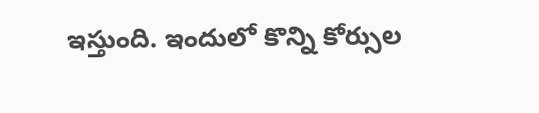ఇస్తుంది. ఇందులో కొన్ని కోర్సుల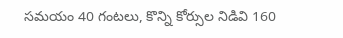సమయం 40 గంటలు, కొన్ని కోర్సుల నిడివి 160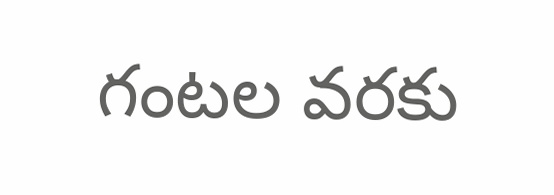గంటల వరకు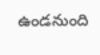ఉండనుంది